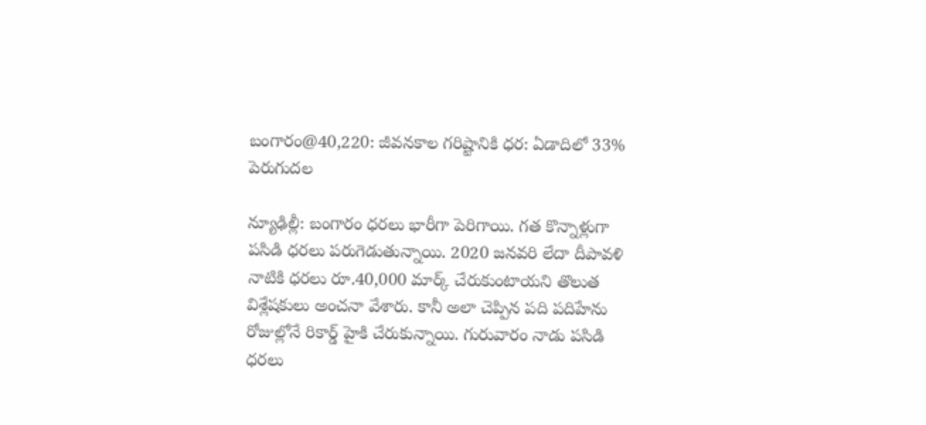బంగారం@40,220: జీవనకాల గరిష్టానికి ధర: ఏడాదిలో 33% పెరుగుదల

న్యూఢిల్లీ: బంగారం ధరలు భారీగా పెరిగాయి. గత కొన్నాళ్లుగా పసిడి ధరలు పరుగెడుతున్నాయి. 2020 జనవరి లేదా దీపావళి నాటికి ధరలు రూ.40,000 మార్క్ చేరుకుంటాయని తొలుత విశ్లేషకులు అంచనా వేశారు. కానీ అలా చెప్పిన పది పదిహేను రోజుల్లోనే రికార్డ్ హైకి చేరుకున్నాయి. గురువారం నాడు పసిడి ధరలు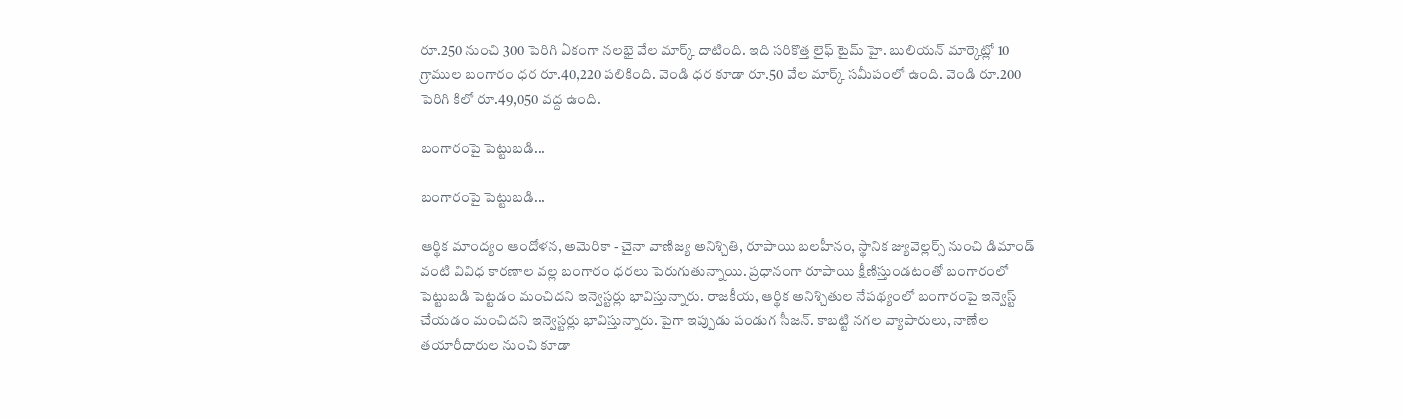రూ.250 నుంచి 300 పెరిగి ఏకంగా నలభై వేల మార్క్ దాటింది. ఇది సరికొత్త లైఫ్ టైమ్ హై. బులియన్ మార్కెట్లో 10 గ్రాముల బంగారం ధర రూ.40,220 పలికింది. వెండి ధర కూడా రూ.50 వేల మార్క్ సమీపంలో ఉంది. వెండి రూ.200 పెరిగి కిలో రూ.49,050 వద్ద ఉంది.

బంగారంపై పెట్టుబడి...

బంగారంపై పెట్టుబడి...

ఆర్థిక మాంద్యం ఆందోళన, అమెరికా - చైనా వాణిజ్య అనిశ్చితి, రూపాయి బలహీనం, స్థానిక జ్యువెల్లర్స్ నుంచి డిమాండ్ వంటి వివిధ కారణాల వల్ల బంగారం ధరలు పెరుగుతున్నాయి. ప్రధానంగా రూపాయి క్షీణిస్తుండటంతో బంగారంలో పెట్టుబడి పెట్టడం మంచిదని ఇన్వెస్టర్లు భావిస్తున్నారు. రాజకీయ, ఆర్థిక అనిశ్చితుల నేపథ్యంలో బంగారంపై ఇన్వెస్ట్ చేయడం మంచిదని ఇన్వెస్టర్లు భావిస్తున్నారు. పైగా ఇప్పుడు పండుగ సీజన్. కాబట్టి నగల వ్యాపారులు, నాణేల తయారీదారుల నుంచి కూడా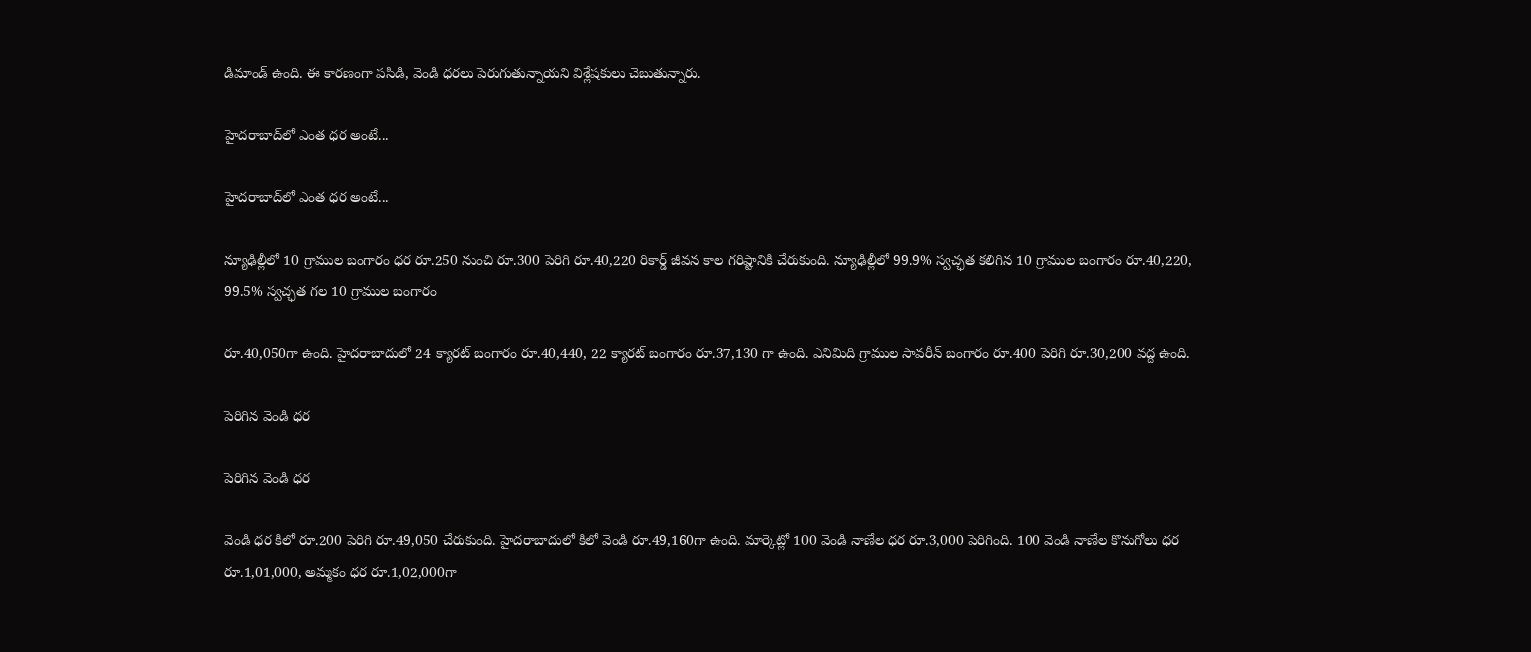డిమాండ్‌ ఉంది. ఈ కారణంగా పసిడి, వెండి ధరలు పెరుగుతున్నాయని విశ్లేషకులు చెబుతున్నారు.

హైదరాబాద్‌లో ఎంత ధర అంటే...

హైదరాబాద్‌లో ఎంత ధర అంటే...

న్యూఢిల్లీలో 10 గ్రాముల బంగారం ధర రూ.250 నుంచి రూ.300 పెరిగి రూ.40,220 రికార్డ్ జీవన కాల గరిష్టానికి చేరుకుంది. న్యూఢిల్లీలో 99.9% స్వచ్ఛత కలిగిన 10 గ్రాముల బంగారం రూ.40,220, 99.5% స్వచ్ఛత గల 10 గ్రాముల బంగారం

రూ.40,050గా ఉంది. హైదరాబాదులో 24 క్యారట్ బంగారం రూ.40,440, 22 క్యారట్ బంగారం రూ.37,130 గా ఉంది. ఎనిమిది గ్రాముల సావరీన్ బంగారం రూ.400 పెరిగి రూ.30,200 వద్ద ఉంది.

పెరిగిన వెండి ధర

పెరిగిన వెండి ధర

వెండి ధర కిలో రూ.200 పెరిగి రూ.49,050 చేరుకుంది. హైదరాబాదులో కిలో వెండి రూ.49,160గా ఉంది. మార్కెట్లో 100 వెండి నాణేల ధర రూ.3,000 పెరిగింది. 100 వెండి నాణేల కొనుగోలు ధర రూ.1,01,000, అమ్మకం ధర రూ.1,02,000గా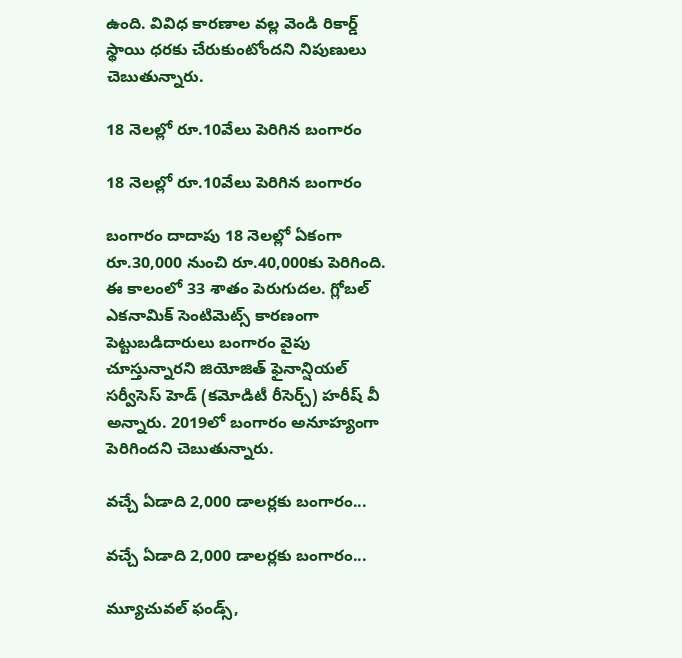ఉంది. వివిధ కారణాల వల్ల వెండి రికార్డ్ స్థాయి ధరకు చేరుకుంటోందని నిపుణులు చెబుతున్నారు.

18 నెలల్లో రూ.10వేలు పెరిగిన బంగారం

18 నెలల్లో రూ.10వేలు పెరిగిన బంగారం

బంగారం దాదాపు 18 నెలల్లో ఏకంగా రూ.30,000 నుంచి రూ.40,000కు పెరిగింది. ఈ కాలంలో 33 శాతం పెరుగుదల. గ్లోబల్ ఎకనామిక్ సెంటిమెట్స్ కారణంగా పెట్టుబడిదారులు బంగారం వైపు చూస్తున్నారని జియోజిత్ ఫైనాన్షియల్ సర్వీసెస్ హెడ్ (కమోడిటీ రీసెర్చ్) హరీష్ వీ అన్నారు. 2019లో బంగారం అనూహ్యంగా పెరిగిందని చెబుతున్నారు.

వచ్చే ఏడాది 2,000 డాలర్లకు బంగారం...

వచ్చే ఏడాది 2,000 డాలర్లకు బంగారం...

మ్యూచువల్ ఫండ్స్,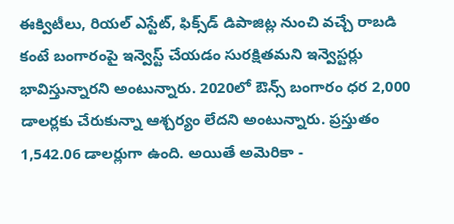ఈక్విటీలు, రియల్ ఎస్టేట్, ఫిక్స్‌డ్ డిపాజిట్ల నుంచి వచ్చే రాబడి కంటే బంగారంపై ఇన్వెస్ట్ చేయడం సురక్షితమని ఇన్వెస్టర్లు భావిస్తున్నారని అంటున్నారు. 2020లో ఔన్స్ బంగారం ధర 2,000 డాలర్లకు చేరుకున్నా ఆశ్చర్యం లేదని అంటున్నారు. ప్రస్తుతం 1,542.06 డాలర్లుగా ఉంది. అయితే అమెరికా -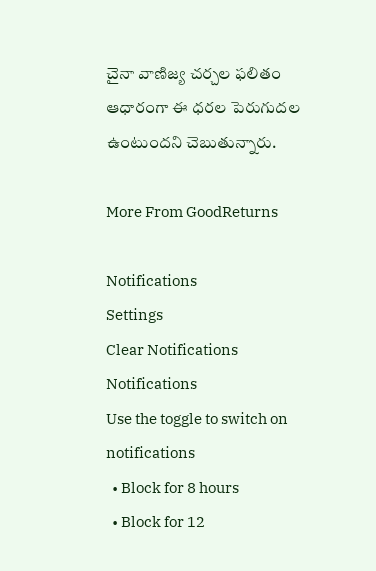చైనా వాణిజ్య చర్చల ఫలితం ఆధారంగా ఈ ధరల పెరుగుదల ఉంటుందని చెబుతున్నారు.

More From GoodReturns

Notifications
Settings
Clear Notifications
Notifications
Use the toggle to switch on notifications
  • Block for 8 hours
  • Block for 12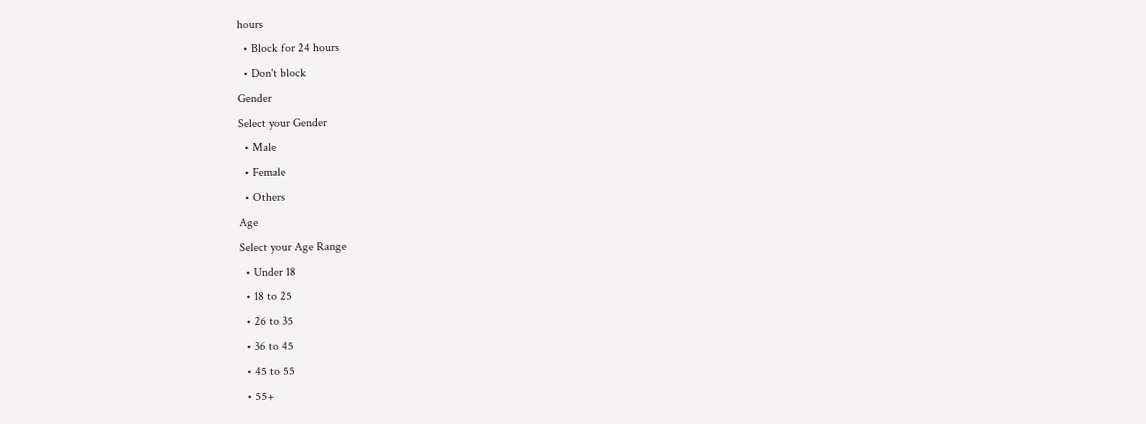hours
  • Block for 24 hours
  • Don't block
Gender
Select your Gender
  • Male
  • Female
  • Others
Age
Select your Age Range
  • Under 18
  • 18 to 25
  • 26 to 35
  • 36 to 45
  • 45 to 55
  • 55+